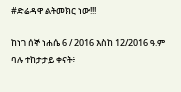#ድሬዳዋ ልትመክር ነው!!!

ከነገ ሰኞ ነሐሴ 6 / 2016 እስከ 12/2016 ዓ.ም ባሉ ተከታታይ ቀናት፥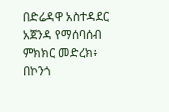በድሬዳዋ አስተዳደር አጀንዳ የማሰባሰብ ምክክር መድረክ፥ በኮንጎ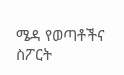ሜዳ የወጣቶችና ስፖርት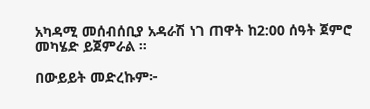አካዳሚ መሰብሰቢያ አዳራሽ ነገ ጠዋት ከ2:00 ሰዓት ጀምሮ መካሄድ ይጀምራል ።

በውይይት መድረኩም፦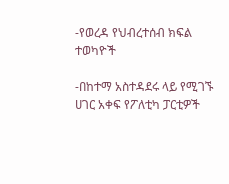-የወረዳ የህብረተሰብ ክፍል ተወካዮች

-በከተማ አስተዳደሩ ላይ የሚገኙ ሀገር አቀፍ የፖለቲካ ፓርቲዎች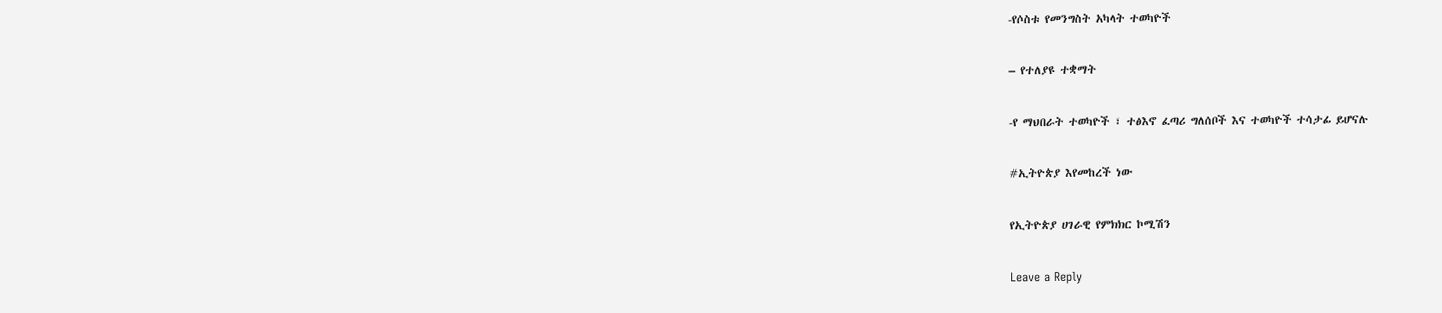-የሶስቱ የመንግስት አካላት ተወካዮች

– የተለያዩ ተቋማት

-የ ማህበራት ተወካዮች ፣ ተፅእኖ ፈጣሪ ግለሰቦች እና ተወካዮች ተሳታፊ ይሆናሉ

#ኢትዮጵያ እየመከረች ነው

የኢትዮጵያ ሀገራዊ የምክክር ኮሚሽን

Leave a Reply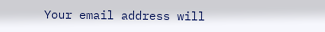Your email address will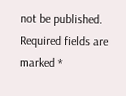not be published. Required fields are marked *